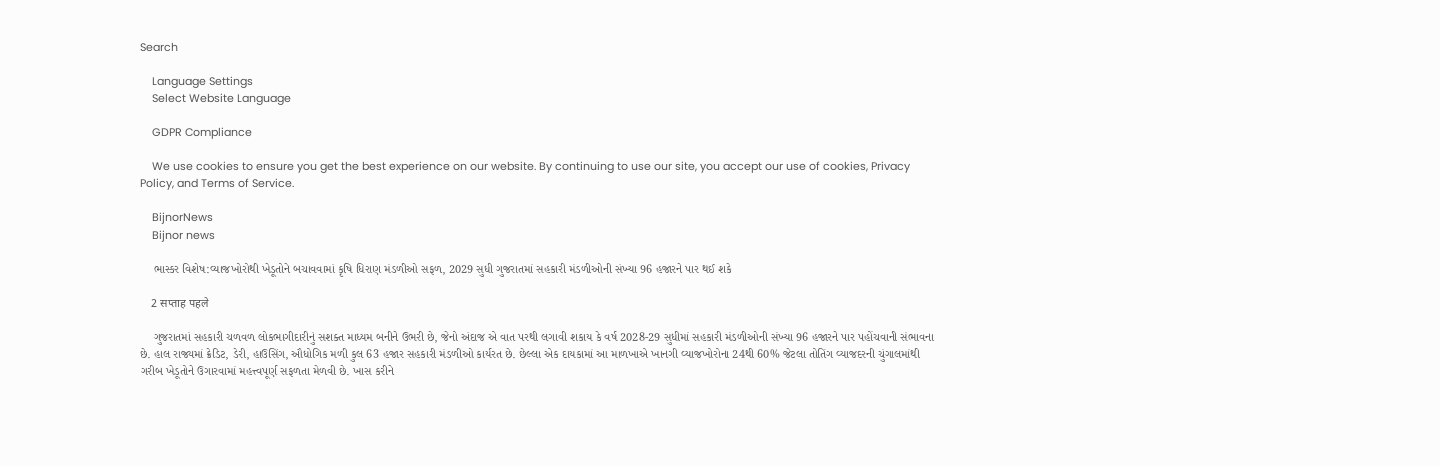Search

    Language Settings
    Select Website Language

    GDPR Compliance

    We use cookies to ensure you get the best experience on our website. By continuing to use our site, you accept our use of cookies, Privacy Policy, and Terms of Service.

    BijnorNews
    Bijnor news

    ભાસ્કર વિશેષ:વ્યાજખોરોથી ખેડૂતોને બચાવવામાં કૃષિ ધિરાણ મંડળીઓ સફળ, 2029 સુધી ગુજરાતમાં સહકારી મંડળીઓની સંખ્યા 96 હજારને પાર થઈ શકે

    2 सप्ताह पहले

    ગુજરાતમાં સહકારી ચળવળ લોકભાગીદારીનું સશક્ત માધ્યમ બનીને ઉભરી છે, જેનો અંદાજ એ વાત પરથી લગાવી શકાય કે વર્ષ 2028-29 સુધીમાં સહકારી મંડળીઓની સંખ્યા 96 હજારને પાર પહોંચવાની સંભાવના છે. હાલ રાજ્યમાં ક્રેડિટ, ડેરી, હાઉસિંગ, ઔધોગિક મળી કુલ 63 હજાર સહકારી મંડળીઓ કાર્યરત છે. છેલ્લા એક દાયકામાં આ માળખાએ ખાનગી વ્યાજખોરોના 24થી 60% જેટલા તોતિંગ વ્યાજદરની ચુંગાલમાંથી ગરીબ ખેડૂતોને ઉગારવામાં મહત્ત્વપૂર્ણ સફળતા મેળવી છે. ખાસ કરીને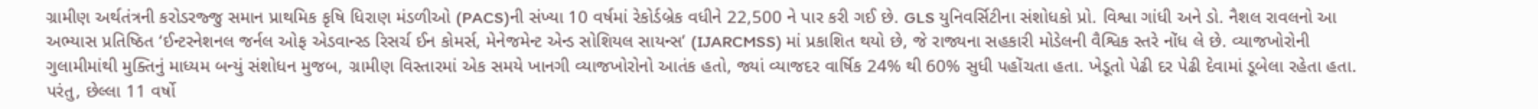ગ્રામીણ અર્થતંત્રની કરોડરજ્જુ સમાન પ્રાથમિક કૃષિ ધિરાણ મંડળીઓ (PACS)ની સંખ્યા 10 વર્ષમાં રેકોર્ડબ્રેક વધીને 22,500 ને પાર કરી ગઈ છે. GLS યુનિવર્સિટીના સંશોધકો પ્રો. વિશ્વા ગાંધી અને ડો. નૈશલ રાવલનો આ અભ્યાસ પ્રતિષ્ઠિત ‘ઈન્ટરનેશનલ જર્નલ ઓફ એડવાન્સ્ડ રિસર્ચ ઈન કોમર્સ, મેનેજમેન્ટ એન્ડ સોશિયલ સાયન્સ’ (IJARCMSS) માં પ્રકાશિત થયો છે, જે રાજ્યના સહકારી મોડેલની વૈશ્વિક સ્તરે નોંધ લે છે. વ્યાજખોરોની ગુલામીમાંથી મુક્તિનું માધ્યમ બન્યું સંશોધન મુજબ, ગ્રામીણ વિસ્તારમાં એક સમયે ખાનગી વ્યાજખોરોનો આતંક હતો, જ્યાં વ્યાજદર વાર્ષિક 24% થી 60% સુધી પહોંચતા હતા. ખેડૂતો પેઢી દર પેઢી દેવામાં ડૂબેલા રહેતા હતા. પરંતુ, છેલ્લા 11 વર્ષો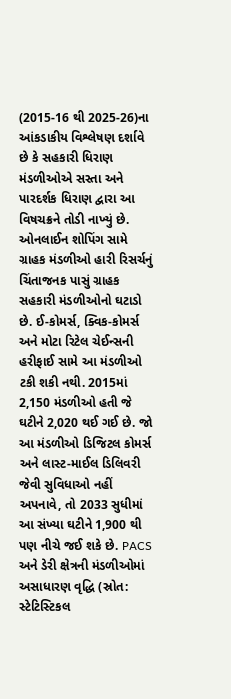(2015-16 થી 2025-26)ના આંકડાકીય વિશ્લેષણ દર્શાવે છે કે સહકારી ધિરાણ મંડળીઓએ સસ્તા અને પારદર્શક ધિરાણ દ્વારા આ વિષચક્રને તોડી નાખ્યું છે. ઓનલાઈન શોપિંગ સામે ગ્રાહક મંડળીઓ હારી રિસર્ચનું ચિંતાજનક પાસું ગ્રાહક સહકારી મંડળીઓનો ઘટાડો છે. ઈ-કોમર્સ, ક્વિક-કોમર્સ અને મોટા રિટેલ ચેઈન્સની હરીફાઈ સામે આ મંડળીઓ ટકી શકી નથી. 2015માં 2,150 મંડળીઓ હતી જે ઘટીને 2,020 થઈ ગઈ છે. જો આ મંડળીઓ ડિજિટલ કોમર્સ અને લાસ્ટ-માઈલ ડિલિવરી જેવી સુવિધાઓ નહીં અપનાવે, તો 2033 સુધીમાં આ સંખ્યા ઘટીને 1,900 થી પણ નીચે જઈ શકે છે. PACS અને ડેરી ક્ષેત્રની મંડળીઓમાં અસાધારણ વૃદ્ધિ (સ્રોત: સ્ટેટિસ્ટિકલ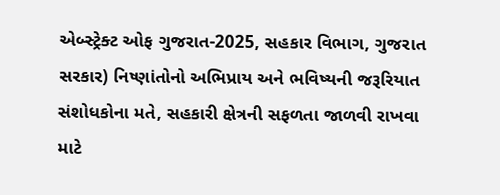એબ્સ્ટ્રેક્ટ ઓફ ગુજરાત-2025, સહકાર વિભાગ, ગુજરાત સરકાર) નિષ્ણાંતોનો અભિપ્રાય અને ભવિષ્યની જરૂરિયાત સંશોધકોના મતે, સહકારી ક્ષેત્રની સફળતા જાળવી રાખવા માટે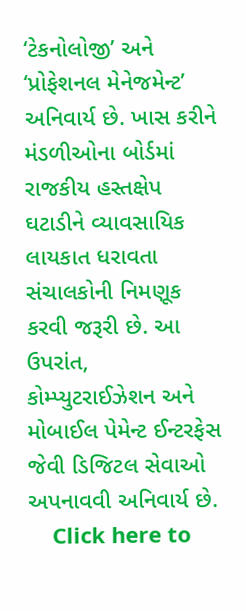‘ટેકનોલોજી’ અને ‘પ્રોફેશનલ મેનેજમેન્ટ’ અનિવાર્ય છે. ખાસ કરીને મંડળીઓના બોર્ડમાં રાજકીય હસ્તક્ષેપ ઘટાડીને વ્યાવસાયિક લાયકાત ધરાવતા સંચાલકોની નિમણૂક કરવી જરૂરી છે. આ ઉપરાંત, કોમ્પ્યુટરાઈઝેશન અને મોબાઈલ પેમેન્ટ ઈન્ટરફેસ જેવી ડિજિટલ સેવાઓ અપનાવવી અનિવાર્ય છે.
    Click here to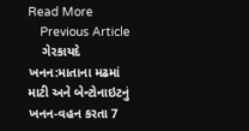Read More
    Previous Article
    ગેરકાયદે ખનન:માતાના મઢમાં માટી અને બેન્ટોનાઇટનું ખનન-વહન કરતા 7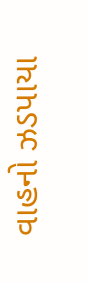વાહનો ઝડપાયા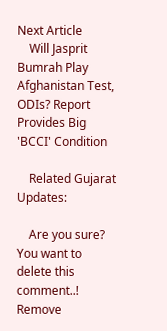Next Article
    Will Jasprit Bumrah Play Afghanistan Test, ODIs? Report Provides Big 'BCCI' Condition

    Related Gujarat Updates:

    Are you sure? You want to delete this comment..! Remove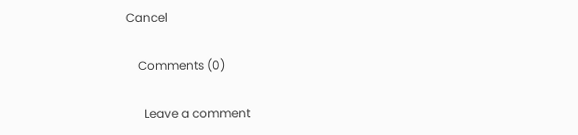Cancel

    Comments (0)

      Leave a comment